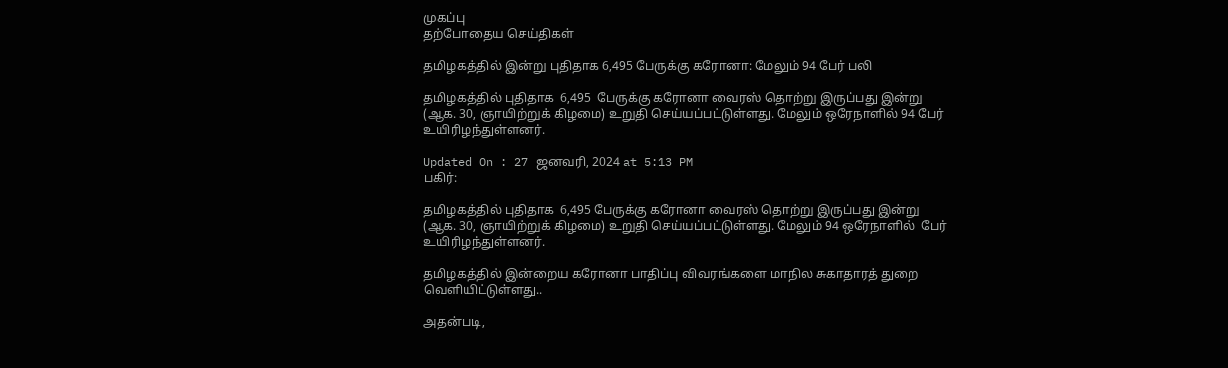முகப்பு
தற்போதைய செய்திகள்

தமிழகத்தில் இன்று புதிதாக 6,495 பேருக்கு கரோனா: மேலும் 94 பேர் பலி

தமிழகத்தில் புதிதாக  6,495  பேருக்கு கரோனா வைரஸ் தொற்று இருப்பது இன்று (ஆக. 30, ஞாயிற்றுக் கிழமை) உறுதி செய்யப்பட்டுள்ளது. மேலும் ஒரேநாளில் 94 பேர் உயிரிழந்துள்ளனர்.

Updated On : 27 ஜனவரி, 2024 at 5:13 PM
பகிர்:

தமிழகத்தில் புதிதாக  6,495 பேருக்கு கரோனா வைரஸ் தொற்று இருப்பது இன்று (ஆக. 30, ஞாயிற்றுக் கிழமை) உறுதி செய்யப்பட்டுள்ளது. மேலும் 94 ஒரேநாளில்  பேர் உயிரிழந்துள்ளனர்.

தமிழகத்தில் இன்றைய கரோனா பாதிப்பு விவரங்களை மாநில சுகாதாரத் துறை வெளியிட்டுள்ளது..

அதன்படி,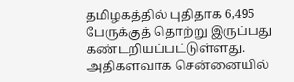தமிழகத்தில் புதிதாக 6,495 பேருக்குத் தொற்று இருப்பது கண்டறியப்பட்டுள்ளது. அதிகளவாக சென்னையில்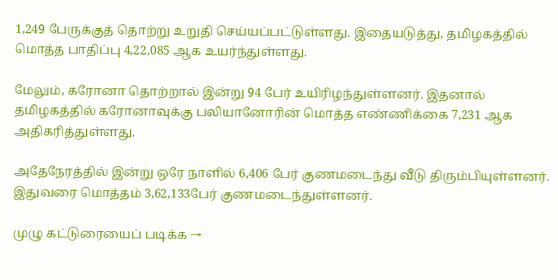1,249 பேருக்குத் தொற்று உறுதி செய்யப்பட்டுள்ளது. இதையடுத்து, தமிழகத்தில் மொத்த பாதிப்பு 4,22,085 ஆக உயர்ந்துள்ளது.

மேலும், கரோனா தொற்றால் இன்று 94 பேர் உயிரிழந்துள்ளனர். இதனால் தமிழகத்தில் கரோனாவுக்கு பலியானோரின் மொத்த எண்ணிக்கை 7,231 ஆக அதிகரித்துள்ளது.

அதேநேரத்தில் இன்று ஒரே நாளில் 6,406 பேர் குணமடைந்து வீடு திரும்பியுள்ளனர். இதுவரை மொத்தம் 3,62,133பேர் குணமடைந்துள்ளனர்.

முழு கட்டுரையைப் படிக்க →